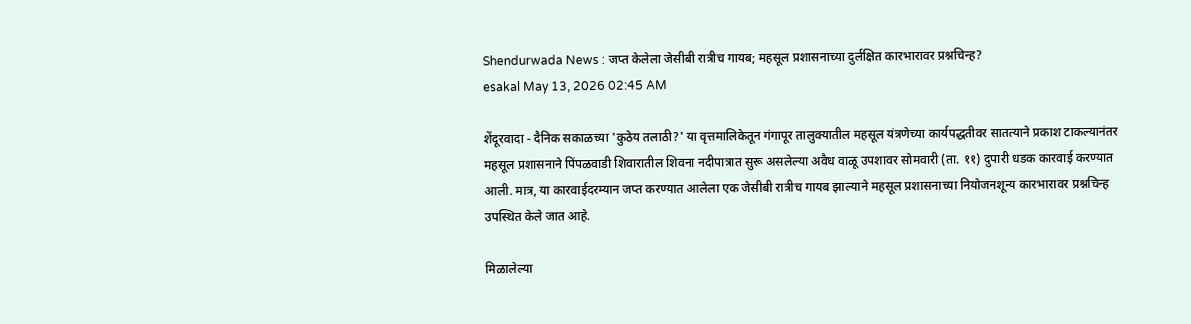Shendurwada News : जप्त केलेला जेसीबी रात्रीच गायब; महसूल प्रशासनाच्या दुर्लक्षित कारभारावर प्रश्नचिन्ह?
esakal May 13, 2026 02:45 AM

शेंदूरवादा - दैनिक सकाळच्या 'कुठेय तलाठी?' या वृत्तमालिकेतून गंगापूर तालुक्यातील महसूल यंत्रणेच्या कार्यपद्धतीवर सातत्याने प्रकाश टाकल्यानंतर महसूल प्रशासनाने पिंपळवाडी शिवारातील शिवना नदीपात्रात सुरू असलेल्या अवैध वाळू उपशावर सोमवारी (ता. ११) दुपारी धडक कारवाई करण्यात आली. मात्र, या कारवाईदरम्यान जप्त करण्यात आलेला एक जेसीबी रात्रीच गायब झाल्याने महसूल प्रशासनाच्या नियोजनशून्य कारभारावर प्रश्नचिन्ह उपस्थित केले जात आहे.

मिळालेल्या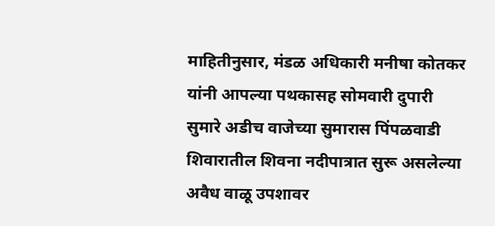माहितीनुसार, मंडळ अधिकारी मनीषा कोतकर यांनी आपल्या पथकासह सोमवारी दुपारी सुमारे अडीच वाजेच्या सुमारास पिंपळवाडी शिवारातील शिवना नदीपात्रात सुरू असलेल्या अवैध वाळू उपशावर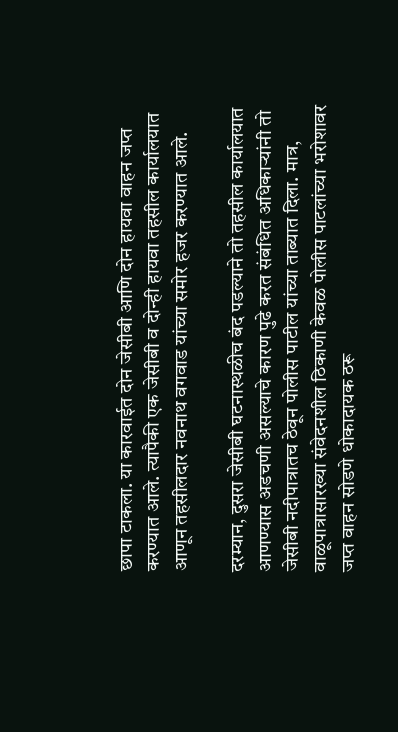छापा टाकला. या कारवाईत दोन जेसीबी आणि दोन हायवा वाहन जप्त करण्यात आले. त्यापैकी एक जेसीबी व दोन्ही हायवा तहसील कार्यालयात आणून तहसीलदार नवनाथ वगवाड यांच्या समोर हजर करण्यात आले.

दरम्यान, दुसरा जेसीबी घटनास्थळीच बंद पडल्याने तो तहसील कार्यालयात आणण्यास अडचणी असल्याचे कारण पुढे करत संबंधित अधिकाऱ्यांनी तो जेसीबी नदीपात्रातच ठेवून पोलीस पाटील यांच्या ताब्यात दिला. मात्र, वाळूपात्रासारख्या संवेदनशील ठिकाणी केवळ पोलीस पाटलांच्या भरोशावर जप्त वाहन सोडणे धोकादायक ठरू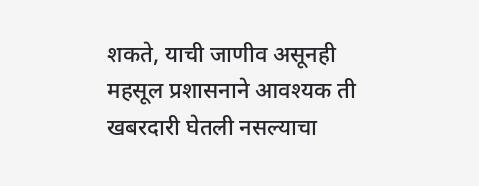शकते, याची जाणीव असूनही महसूल प्रशासनाने आवश्यक ती खबरदारी घेतली नसल्याचा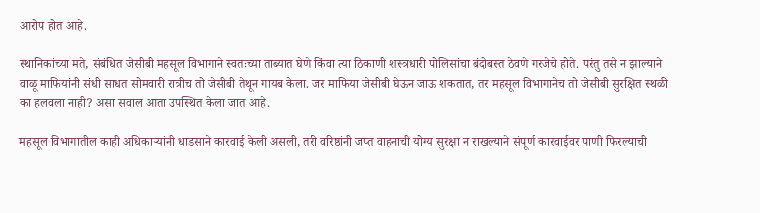आरोप होत आहे.

स्थानिकांच्या मते, संबंधित जेसीबी महसूल विभागाने स्वतःच्या ताब्यात घेणे किंवा त्या ठिकाणी शस्त्रधारी पोलिसांचा बंदोबस्त ठेवणे गरजेचे होते. परंतु तसे न झाल्याने वाळू माफियांनी संधी साधत सोमवारी रात्रीच तो जेसीबी तेथून गायब केला. जर माफिया जेसीबी घेऊन जाऊ शकतात, तर महसूल विभागानेच तो जेसीबी सुरक्षित स्थळी का हलवला नाही? असा सवाल आता उपस्थित केला जात आहे.

महसूल विभागातील काही अधिकाऱ्यांनी धाडसाने कारवाई केली असली, तरी वरिष्ठांनी जप्त वाहनाची योग्य सुरक्षा न राखल्याने संपूर्ण कारवाईवर पाणी फिरल्याची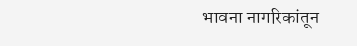भावना नागरिकांतून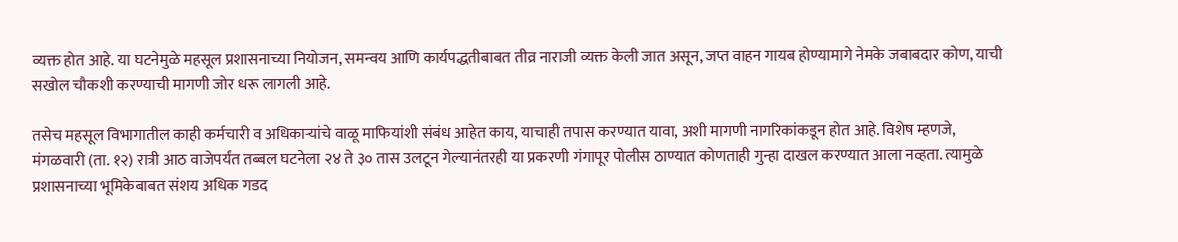व्यक्त होत आहे. या घटनेमुळे महसूल प्रशासनाच्या नियोजन, समन्वय आणि कार्यपद्धतीबाबत तीव्र नाराजी व्यक्त केली जात असून, जप्त वाहन गायब होण्यामागे नेमके जबाबदार कोण, याची सखोल चौकशी करण्याची मागणी जोर धरू लागली आहे.

तसेच महसूल विभागातील काही कर्मचारी व अधिकाऱ्यांचे वाळू माफियांशी संबंध आहेत काय, याचाही तपास करण्यात यावा, अशी मागणी नागरिकांकडून होत आहे. विशेष म्हणजे, मंगळवारी (ता. १२) रात्री आठ वाजेपर्यंत तब्बल घटनेला २४ ते ३० तास उलटून गेल्यानंतरही या प्रकरणी गंगापूर पोलीस ठाण्यात कोणताही गुन्हा दाखल करण्यात आला नव्हता. त्यामुळे प्रशासनाच्या भूमिकेबाबत संशय अधिक गडद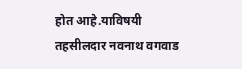होत आहे.याविषयी तहसीलदार नवनाथ वगवाड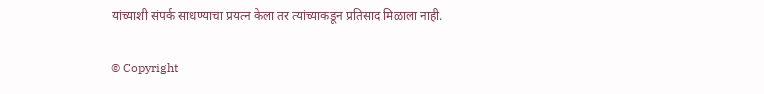यांच्याशी संपर्क साधण्याचा प्रयत्न केला तर त्यांच्याकडून प्रतिसाद मिळाला नाही.

© Copyright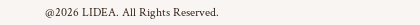@2026 LIDEA. All Rights Reserved.